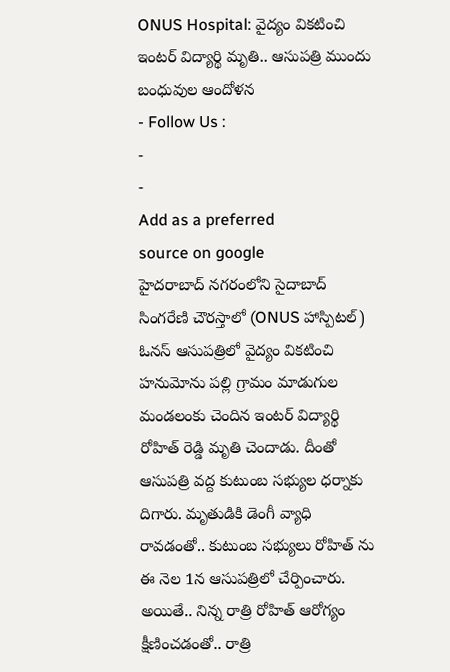ONUS Hospital: వైద్యం వికటించి ఇంటర్ విద్యార్థి మృతి.. ఆసుపత్రి ముందు బంధువుల ఆందోళన
- Follow Us :
-
-
Add as a preferred
source on google
హైదరాబాద్ నగరంలోని సైదాబాద్ సింగరేణి చౌరస్తాలో (ONUS హాస్పిటల్) ఓనస్ ఆసుపత్రిలో వైద్యం వికటించి హనుమోను పల్లి గ్రామం మాడుగుల మండలంకు చెందిన ఇంటర్ విద్యార్థి రోహిత్ రెడ్డి మృతి చెందాడు. దీంతో ఆసుపత్రి వద్ద కుటుంబ సభ్యుల ధర్నాకు దిగారు. మృతుడికి డెంగీ వ్యాధి రావడంతో.. కుటుంబ సభ్యులు రోహిత్ ను ఈ నెల 1న ఆసుపత్రిలో చేర్పించారు. అయితే.. నిన్న రాత్రి రోహిత్ ఆరోగ్యం క్షీణించడంతో.. రాత్రి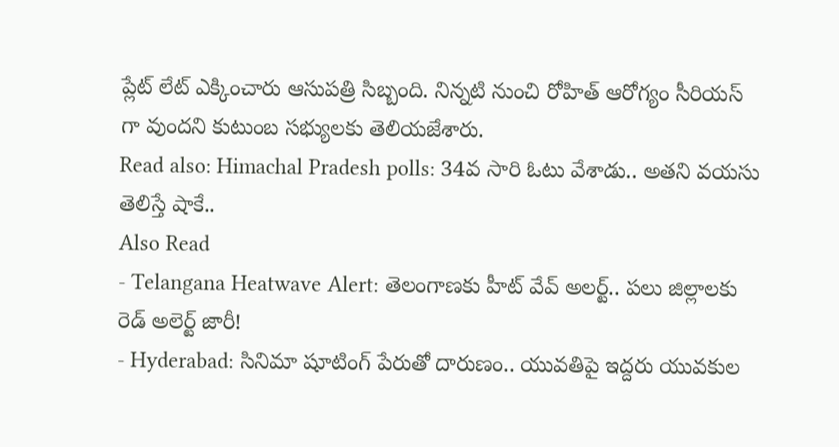ప్లేట్ లేట్ ఎక్కించారు ఆసుపత్రి సిబ్బంది. నిన్నటి నుంచి రోహిత్ ఆరోగ్యం సీరియస్ గా వుందని కుటుంబ సభ్యులకు తెలియజేశారు.
Read also: Himachal Pradesh polls: 34వ సారి ఓటు వేశాడు.. అతని వయసు తెలిస్తే షాకే..
Also Read
- Telangana Heatwave Alert: తెలంగాణకు హీట్ వేవ్ అలర్ట్.. పలు జిల్లాలకు రెడ్ అలెర్ట్ జారీ!
- Hyderabad: సినిమా షూటింగ్ పేరుతో దారుణం.. యువతిపై ఇద్దరు యువకుల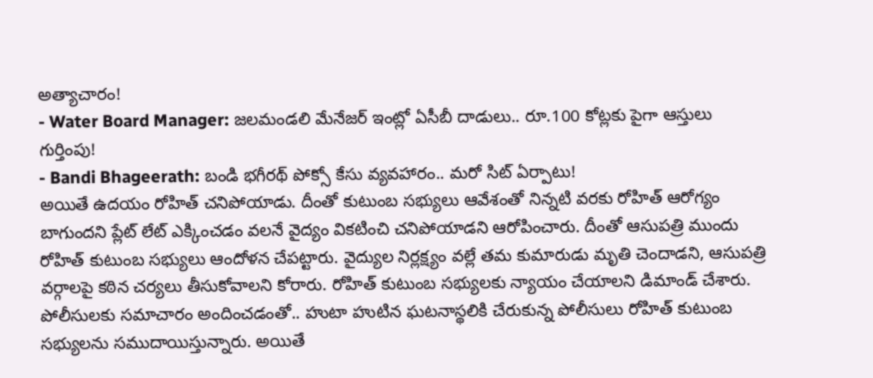అత్యాచారం!
- Water Board Manager: జలమండలి మేనేజర్ ఇంట్లో ఏసీబీ దాడులు.. రూ.100 కోట్లకు పైగా ఆస్తులు గుర్తింపు!
- Bandi Bhageerath: బండి భగీరథ్ పోక్సో కేసు వ్యవహారం.. మరో సిట్ ఏర్పాటు!
అయితే ఉదయం రోహిత్ చనిపోయాడు. దీంతో కుటుంబ సభ్యులు ఆవేశంతో నిన్నటి వరకు రోహిత్ ఆరోగ్యం బాగుందని ప్లేట్ లేట్ ఎక్కించడం వలనే వైద్యం వికటించి చనిపోయాడని ఆరోపించారు. దీంతో ఆసుపత్రి ముందు రోహిత్ కుటుంబ సభ్యులు ఆందోళన చేపట్టారు. వైద్యుల నిర్లక్ష్యం వల్లే తమ కుమారుడు మృతి చెందాడని, ఆసుపత్రి వర్గాలపై కఠిన చర్యలు తీసుకోవాలని కోరారు. రోహిత్ కుటుంబ సభ్యులకు న్యాయం చేయాలని డిమాండ్ చేశారు. పోలీసులకు సమాచారం అందించడంతో.. హుటా హుటిన ఘటనాస్థలికి చేరుకున్న పోలీసులు రోహిత్ కుటుంబ సభ్యులను సముదాయిస్తున్నారు. అయితే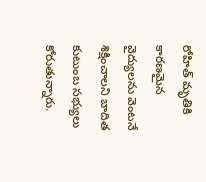రోహిత్ మృతికి కారణమైన వైద్యులను వెంటనే శిక్షించాలని బాదిత కుటుంబ సభ్యులు కోరుతున్నారు.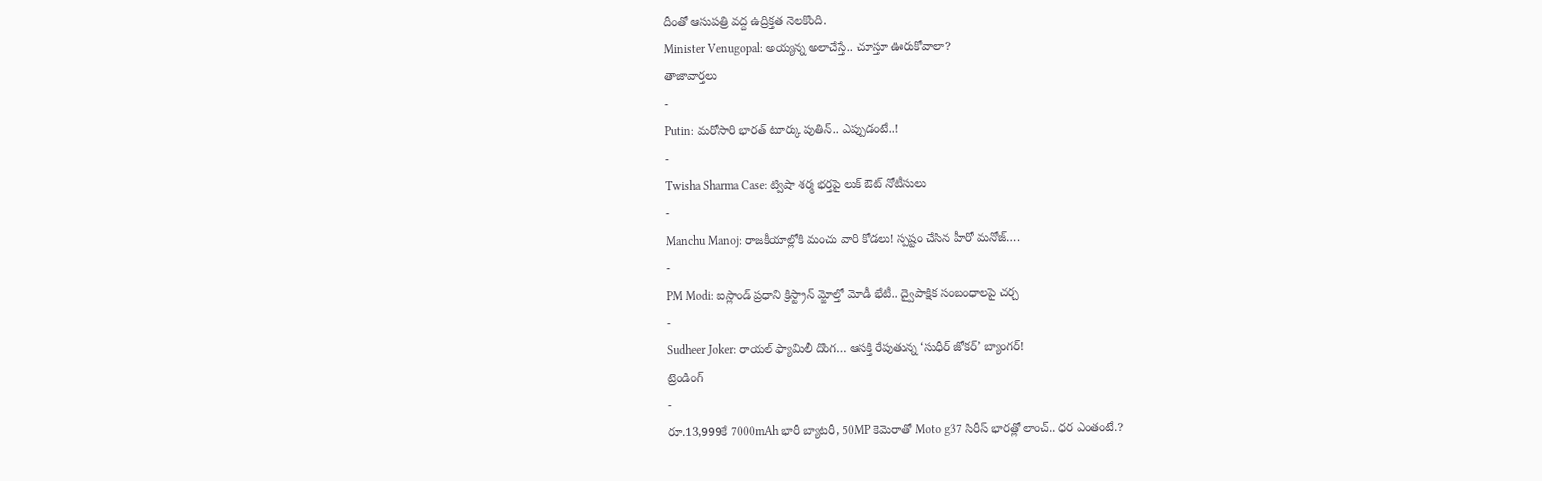దీంతో ఆసుపత్రి వద్ద ఉద్రిక్తత నెలకొంది.
Minister Venugopal: అయ్యన్న అలాచేస్తే.. చూస్తూ ఊరుకోవాలా?
తాజావార్తలు
-
Putin: మరోసారి భారత్ టూర్కు పుతిన్.. ఎప్పుడంటే..!
-
Twisha Sharma Case: ట్విషా శర్మ భర్తపై లుక్ ఔట్ నోటీసులు
-
Manchu Manoj: రాజకీయాల్లోకి మంచు వారి కోడలు! స్పష్టం చేసిన హీరో మనోజ్….
-
PM Modi: ఐస్లాండ్ ప్రధాని క్రిస్ట్రాన్ మ్జోల్తో మోడీ భేటీ.. ద్వైపాక్షిక సంబంధాలపై చర్చ
-
Sudheer Joker: రాయల్ ఫ్యామిలీ దొంగ… ఆసక్తి రేపుతున్న ‘సుధీర్ జోకర్’ బ్యాంగర్!
ట్రెండింగ్
-
రూ.13,999కే 7000mAh భారీ బ్యాటరీ, 50MP కెమెరాతో Moto g37 సిరీస్ భారత్లో లాంచ్.. ధర ఎంతంటే.?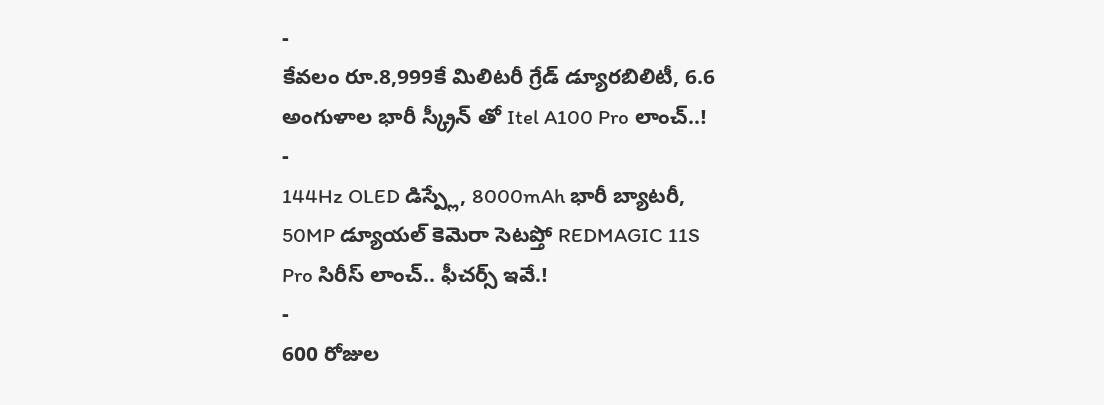-
కేవలం రూ.8,999కే మిలిటరీ గ్రేడ్ డ్యూరబిలిటీ, 6.6 అంగుళాల భారీ స్క్రీన్ తో Itel A100 Pro లాంచ్..!
-
144Hz OLED డిస్ప్లే, 8000mAh భారీ బ్యాటరీ, 50MP డ్యూయల్ కెమెరా సెటప్తో REDMAGIC 11S Pro సిరీస్ లాంచ్.. ఫీచర్స్ ఇవే.!
-
600 రోజుల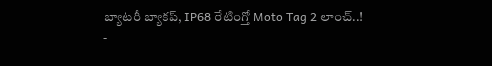బ్యాటరీ బ్యాకప్, IP68 రేటింగ్తో Moto Tag 2 లాంచ్..!
-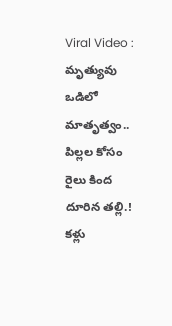Viral Video : మృత్యువు ఒడిలో మాతృత్వం.. పిల్లల కోసం రైలు కింద దూరిన తల్లి.! కళ్లు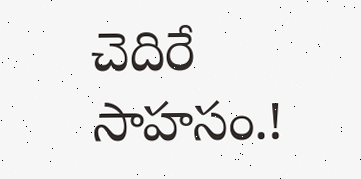చెదిరే సాహసం.!